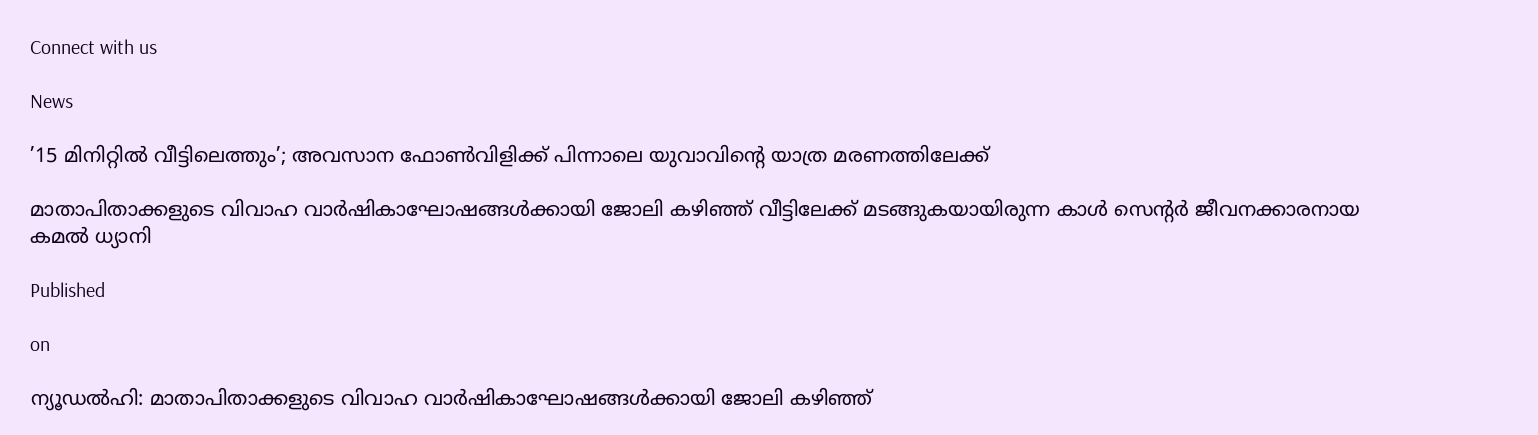Connect with us

News

’15 മിനിറ്റില്‍ വീട്ടിലെത്തും’; അവസാന ഫോണ്‍വിളിക്ക് പിന്നാലെ യുവാവിന്റെ യാത്ര മരണത്തിലേക്ക്

മാതാപിതാക്കളുടെ വിവാഹ വാര്‍ഷികാഘോഷങ്ങള്‍ക്കായി ജോലി കഴിഞ്ഞ് വീട്ടിലേക്ക് മടങ്ങുകയായിരുന്ന കാള്‍ സെന്റര്‍ ജീവനക്കാരനായ കമല്‍ ധ്യാനി

Published

on

ന്യൂഡല്‍ഹി: മാതാപിതാക്കളുടെ വിവാഹ വാര്‍ഷികാഘോഷങ്ങള്‍ക്കായി ജോലി കഴിഞ്ഞ്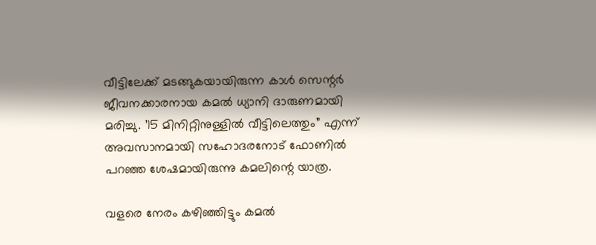വീട്ടിലേക്ക് മടങ്ങുകയായിരുന്ന കാള്‍ സെന്റര്‍ ജീവനക്കാരനായ കമല്‍ ധ്യാനി ദാരുണമായി മരിച്ചു. ’15 മിനിറ്റിനുള്ളില്‍ വീട്ടിലെത്തും” എന്ന് അവസാനമായി സഹോദരനോട് ഫോണില്‍ പറഞ്ഞ ശേഷമായിരുന്നു കമലിന്റെ യാത്ര.

വളരെ നേരം കഴിഞ്ഞിട്ടും കമല്‍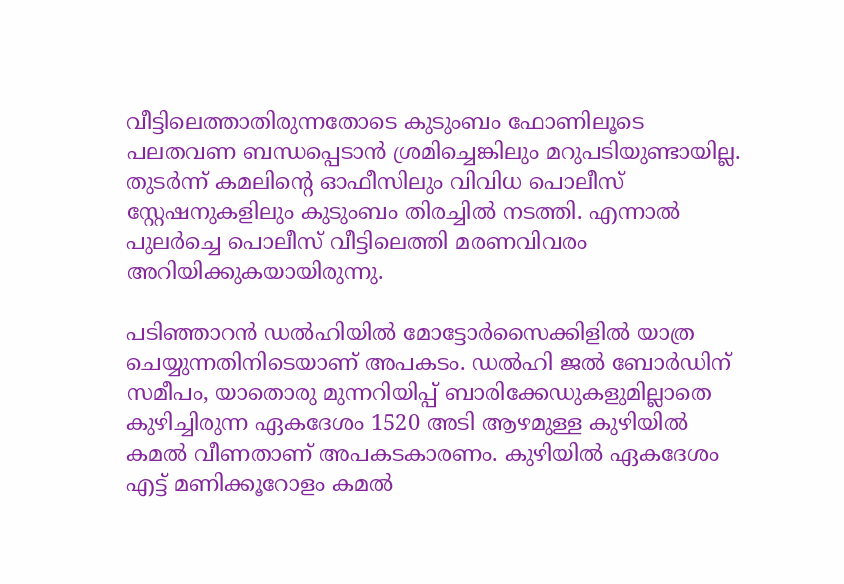വീട്ടിലെത്താതിരുന്നതോടെ കുടുംബം ഫോണിലൂടെ പലതവണ ബന്ധപ്പെടാന്‍ ശ്രമിച്ചെങ്കിലും മറുപടിയുണ്ടായില്ല. തുടര്‍ന്ന് കമലിന്റെ ഓഫീസിലും വിവിധ പൊലീസ് സ്റ്റേഷനുകളിലും കുടുംബം തിരച്ചില്‍ നടത്തി. എന്നാല്‍ പുലര്‍ച്ചെ പൊലീസ് വീട്ടിലെത്തി മരണവിവരം അറിയിക്കുകയായിരുന്നു.

പടിഞ്ഞാറന്‍ ഡല്‍ഹിയില്‍ മോട്ടോര്‍സൈക്കിളില്‍ യാത്ര ചെയ്യുന്നതിനിടെയാണ് അപകടം. ഡല്‍ഹി ജല്‍ ബോര്‍ഡിന് സമീപം, യാതൊരു മുന്നറിയിപ്പ് ബാരിക്കേഡുകളുമില്ലാതെ കുഴിച്ചിരുന്ന ഏകദേശം 1520 അടി ആഴമുള്ള കുഴിയില്‍ കമല്‍ വീണതാണ് അപകടകാരണം. കുഴിയില്‍ ഏകദേശം എട്ട് മണിക്കൂറോളം കമല്‍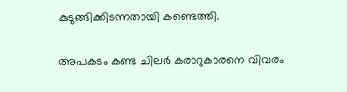കുടുങ്ങിക്കിടന്നതായി കണ്ടെത്തി.

അപകടം കണ്ട ചിലര്‍ കരാറുകാരനെ വിവരം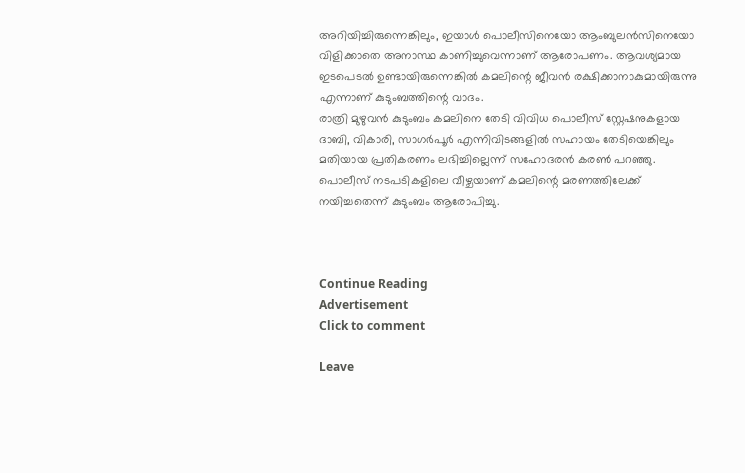അറിയിച്ചിരുന്നെങ്കിലും, ഇയാള്‍ പൊലീസിനെയോ ആംബുലന്‍സിനെയോ വിളിക്കാതെ അനാസ്ഥ കാണിച്ചുവെന്നാണ് ആരോപണം. ആവശ്യമായ ഇടപെടല്‍ ഉണ്ടായിരുന്നെങ്കില്‍ കമലിന്റെ ജീവന്‍ രക്ഷിക്കാനാകുമായിരുന്നു എന്നാണ് കുടുംബത്തിന്റെ വാദം.
രാത്രി മുഴുവന്‍ കുടുംബം കമലിനെ തേടി വിവിധ പൊലീസ് സ്റ്റേഷനുകളായ ദാബി, വികാരി, സാഗര്‍പൂര്‍ എന്നിവിടങ്ങളില്‍ സഹായം തേടിയെങ്കിലും മതിയായ പ്രതികരണം ലഭിച്ചില്ലെന്ന് സഹോദരന്‍ കരണ്‍ പറഞ്ഞു. പൊലീസ് നടപടികളിലെ വീഴ്ചയാണ് കമലിന്റെ മരണത്തിലേക്ക് നയിച്ചതെന്ന് കുടുംബം ആരോപിച്ചു.



Continue Reading
Advertisement
Click to comment

Leave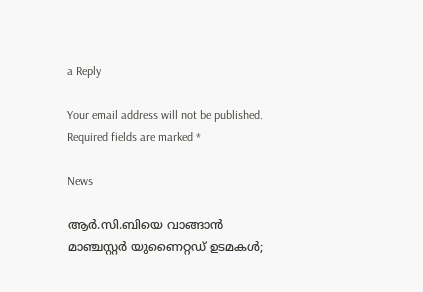a Reply

Your email address will not be published. Required fields are marked *

News

ആര്‍.സി.ബിയെ വാങ്ങാന്‍ മാഞ്ചസ്റ്റര്‍ യുണൈറ്റഡ് ഉടമകള്‍;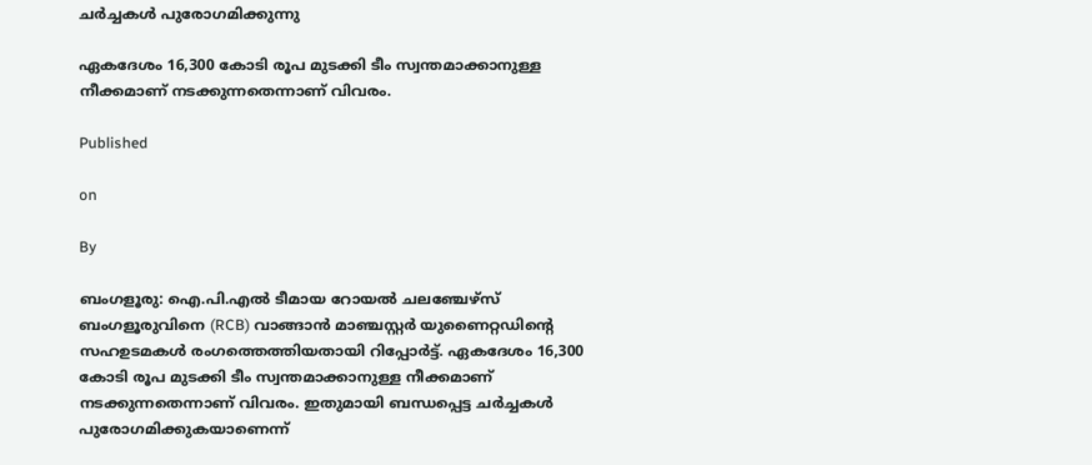ചര്‍ച്ചകള്‍ പുരോഗമിക്കുന്നു

ഏകദേശം 16,300 കോടി രൂപ മുടക്കി ടീം സ്വന്തമാക്കാനുള്ള നീക്കമാണ് നടക്കുന്നതെന്നാണ് വിവരം.

Published

on

By

ബംഗളൂരു: ഐ.പി.എല്‍ ടീമായ റോയല്‍ ചലഞ്ചേഴ്‌സ് ബംഗളൂരുവിനെ (RCB) വാങ്ങാന്‍ മാഞ്ചസ്റ്റര്‍ യുണൈറ്റഡിന്റെ സഹഉടമകള്‍ രംഗത്തെത്തിയതായി റിപ്പോര്‍ട്ട്. ഏകദേശം 16,300 കോടി രൂപ മുടക്കി ടീം സ്വന്തമാക്കാനുള്ള നീക്കമാണ് നടക്കുന്നതെന്നാണ് വിവരം. ഇതുമായി ബന്ധപ്പെട്ട ചര്‍ച്ചകള്‍ പുരോഗമിക്കുകയാണെന്ന്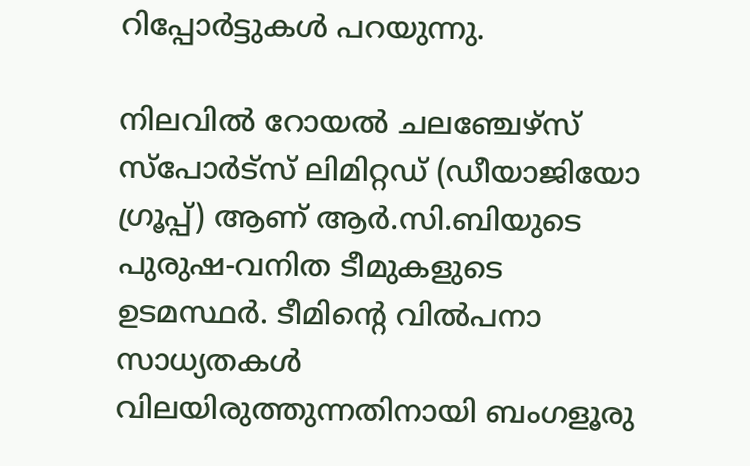റിപ്പോര്‍ട്ടുകള്‍ പറയുന്നു.

നിലവില്‍ റോയല്‍ ചലഞ്ചേഴ്‌സ് സ്‌പോര്‍ട്‌സ് ലിമിറ്റഡ് (ഡീയാജിയോ ഗ്രൂപ്പ്) ആണ് ആര്‍.സി.ബിയുടെ പുരുഷ-വനിത ടീമുകളുടെ ഉടമസ്ഥര്‍. ടീമിന്റെ വില്‍പനാ സാധ്യതകള്‍ വിലയിരുത്തുന്നതിനായി ബംഗളൂരു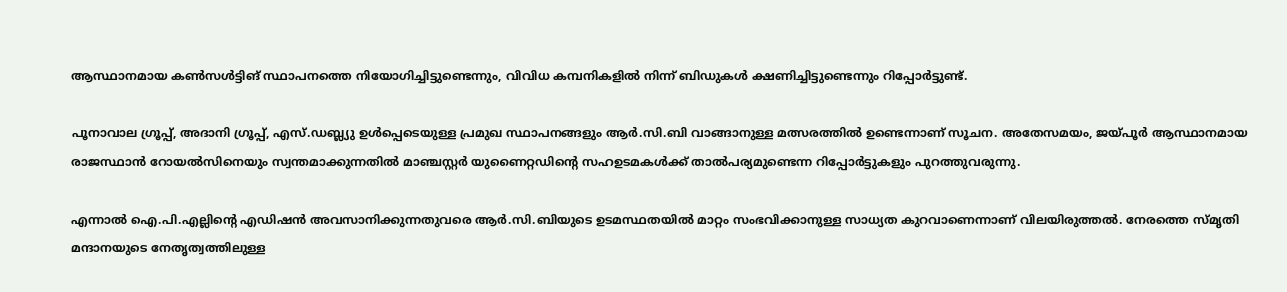ആസ്ഥാനമായ കണ്‍സള്‍ട്ടിങ് സ്ഥാപനത്തെ നിയോഗിച്ചിട്ടുണ്ടെന്നും, വിവിധ കമ്പനികളില്‍ നിന്ന് ബിഡുകള്‍ ക്ഷണിച്ചിട്ടുണ്ടെന്നും റിപ്പോര്‍ട്ടുണ്ട്.

പൂനാവാല ഗ്രൂപ്പ്, അദാനി ഗ്രൂപ്പ്, എസ്.ഡബ്ല്യു ഉള്‍പ്പെടെയുള്ള പ്രമുഖ സ്ഥാപനങ്ങളും ആര്‍.സി.ബി വാങ്ങാനുള്ള മത്സരത്തില്‍ ഉണ്ടെന്നാണ് സൂചന. അതേസമയം, ജയ്പൂര്‍ ആസ്ഥാനമായ രാജസ്ഥാന്‍ റോയല്‍സിനെയും സ്വന്തമാക്കുന്നതില്‍ മാഞ്ചസ്റ്റര്‍ യുണൈറ്റഡിന്റെ സഹഉടമകള്‍ക്ക് താല്‍പര്യമുണ്ടെന്ന റിപ്പോര്‍ട്ടുകളും പുറത്തുവരുന്നു.

എന്നാല്‍ ഐ.പി.എല്ലിന്റെ എഡിഷന്‍ അവസാനിക്കുന്നതുവരെ ആര്‍.സി.ബിയുടെ ഉടമസ്ഥതയില്‍ മാറ്റം സംഭവിക്കാനുള്ള സാധ്യത കുറവാണെന്നാണ് വിലയിരുത്തല്‍. നേരത്തെ സ്മൃതി മന്ദാനയുടെ നേതൃത്വത്തിലുള്ള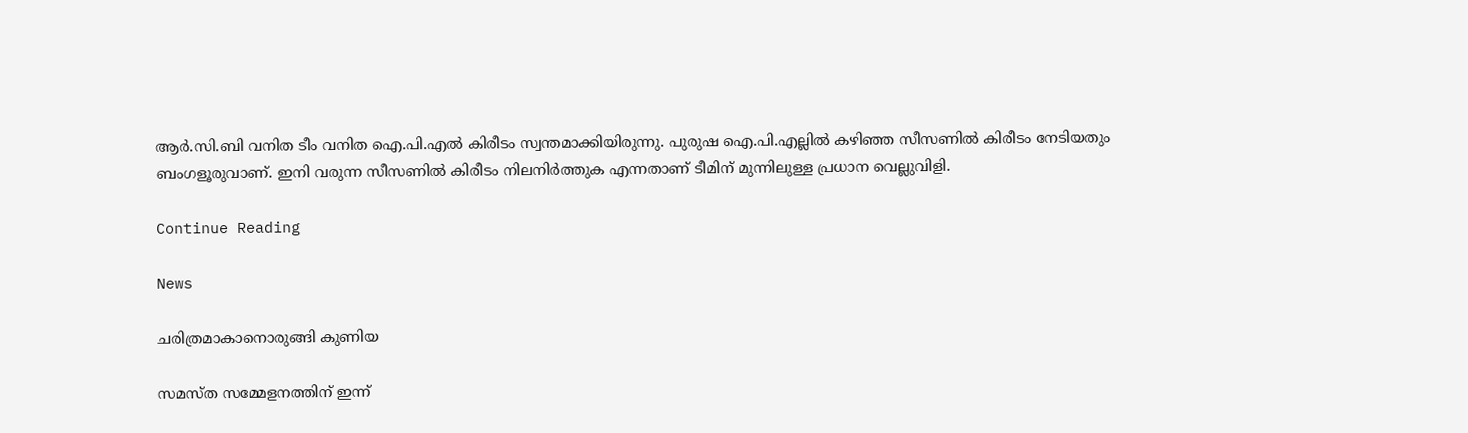ആര്‍.സി.ബി വനിത ടീം വനിത ഐ.പി.എല്‍ കിരീടം സ്വന്തമാക്കിയിരുന്നു. പുരുഷ ഐ.പി.എല്ലില്‍ കഴിഞ്ഞ സീസണില്‍ കിരീടം നേടിയതും ബംഗളൂരുവാണ്. ഇനി വരുന്ന സീസണില്‍ കിരീടം നിലനിര്‍ത്തുക എന്നതാണ് ടീമിന് മുന്നിലുള്ള പ്രധാന വെല്ലുവിളി.

Continue Reading

News

ചരിത്രമാകാനൊരുങ്ങി കുണിയ

സമസ്ത സമ്മേളനത്തിന് ഇന്ന്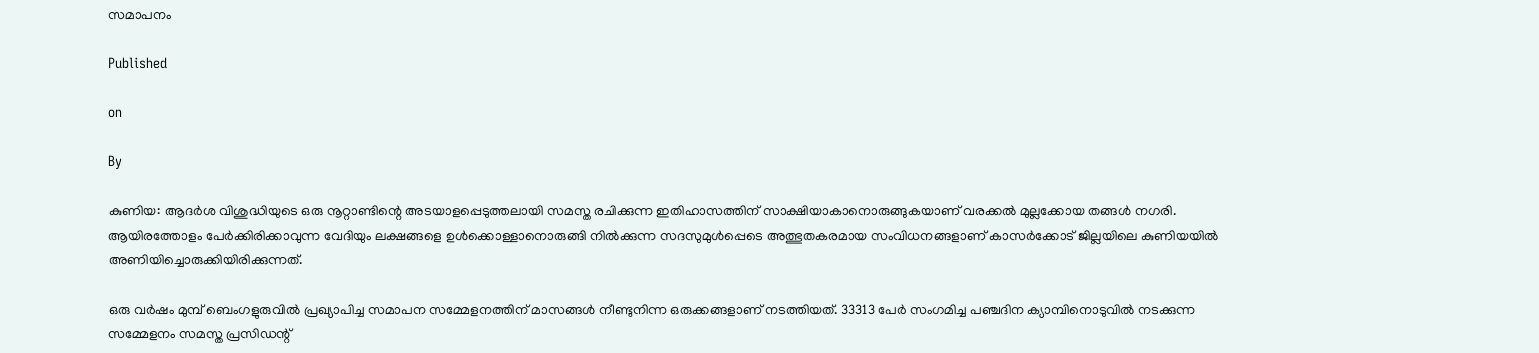സമാപനം

Published

on

By

കുണിയ: ആദര്‍ശ വിശുദ്ധിയുടെ ഒരു നൂറ്റാണ്ടിന്റെ അടയാളപ്പെടുത്തലായി സമസ്ത രചിക്കുന്ന ഇതിഹാസത്തിന് സാക്ഷിയാകാനൊരുങ്ങുകയാണ് വരക്കല്‍ മുല്ലക്കോയ തങ്ങള്‍ നഗരി. ആയിരത്തോളം പേര്‍ക്കിരിക്കാവുന്ന വേദിയും ലക്ഷങ്ങളെ ഉള്‍ക്കൊള്ളാനൊരുങ്ങി നില്‍ക്കുന്ന സദസുമുള്‍പ്പെടെ അത്ഭുതകരമായ സംവിധനങ്ങളാണ് കാസര്‍ക്കോട് ജില്ലയിലെ കുണിയയില്‍ അണിയിച്ചൊരുക്കിയിരിക്കുന്നത്.

ഒരു വര്‍ഷം മുമ്പ് ബെംഗളുരുവില്‍ പ്രഖ്യാപിച്ച സമാപന സമ്മേളനത്തിന് മാസങ്ങള്‍ നീണ്ടുനിന്ന ഒരുക്കങ്ങളാണ് നടത്തിയത്. 33313 പേര്‍ സംഗമിച്ച പഞ്ചദിന ക്യാമ്പിനൊടുവില്‍ നടക്കുന്ന സമ്മേളനം സമസ്ത പ്രസിഡന്റ്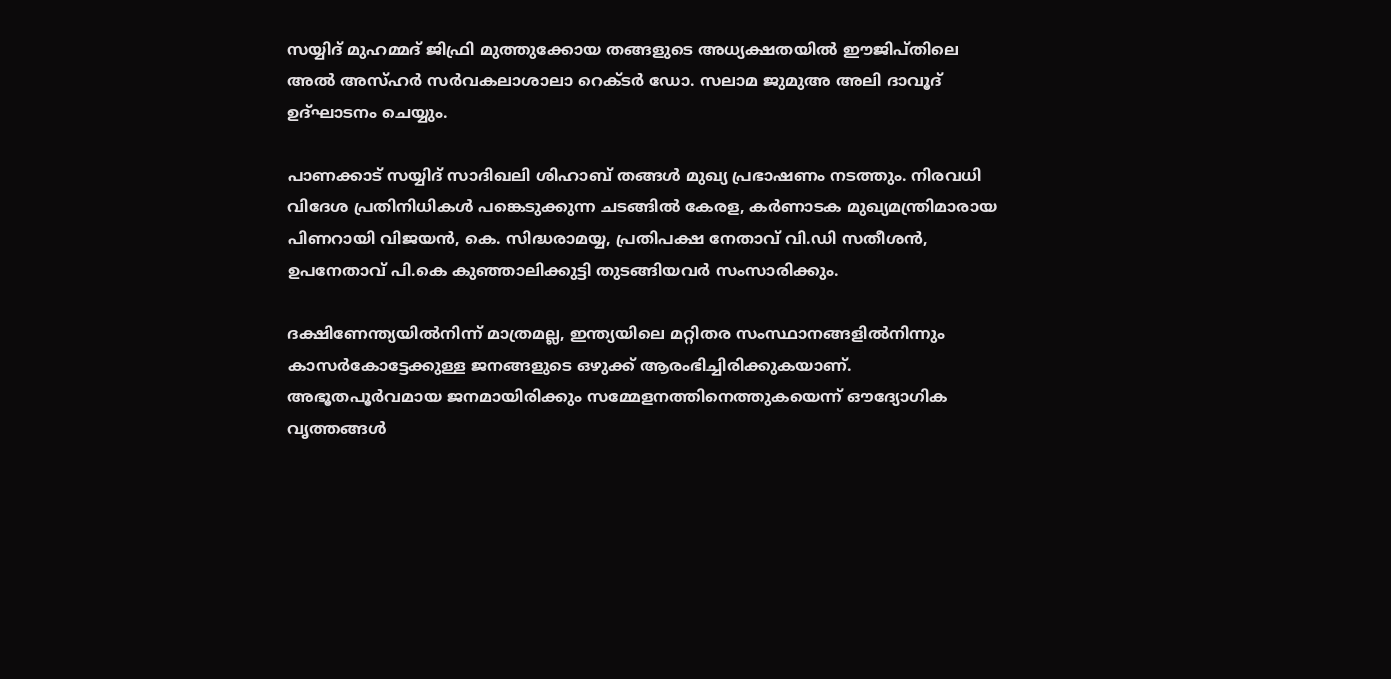സയ്യിദ് മുഹമ്മദ് ജിഫ്രി മുത്തുക്കോയ തങ്ങളുടെ അധ്യക്ഷതയില്‍ ഈജിപ്തിലെ അല്‍ അസ്ഹര്‍ സര്‍വകലാശാലാ റെക്ടര്‍ ഡോ. സലാമ ജുമുഅ അലി ദാവൂദ് ഉദ്ഘാടനം ചെയ്യും.

പാണക്കാട് സയ്യിദ് സാദിഖലി ശിഹാബ് തങ്ങള്‍ മുഖ്യ പ്രഭാഷണം നടത്തും. നിരവധി വിദേശ പ്രതിനിധികള്‍ പങ്കെടുക്കുന്ന ചടങ്ങില്‍ കേരള, കര്‍ണാടക മുഖ്യമന്ത്രിമാരായ പിണറായി വിജയന്‍, കെ. സിദ്ധരാമയ്യ, പ്രതിപക്ഷ നേതാവ് വി.ഡി സതീശന്‍, ഉപനേതാവ് പി.കെ കുഞ്ഞാലിക്കുട്ടി തുടങ്ങിയവര്‍ സംസാരിക്കും.

ദക്ഷിണേന്ത്യയില്‍നിന്ന് മാത്രമല്ല, ഇന്ത്യയിലെ മറ്റിതര സംസ്ഥാനങ്ങളില്‍നിന്നും കാസര്‍കോട്ടേക്കുള്ള ജനങ്ങളുടെ ഒഴുക്ക് ആരംഭിച്ചിരിക്കുകയാണ്. അഭൂതപൂര്‍വമായ ജനമായിരിക്കും സമ്മേളനത്തിനെത്തുകയെന്ന് ഔദ്യോഗിക വൃത്തങ്ങള്‍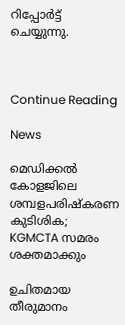റിപ്പോര്‍ട്ട് ചെയ്യുന്നു.



Continue Reading

News

മെഡിക്കല്‍ കോളജിലെ ശമ്പളപരിഷ്‌കരണ കുടിശിക; KGMCTA സമരം ശക്തമാക്കും

ഉചിതമായ തീരുമാനം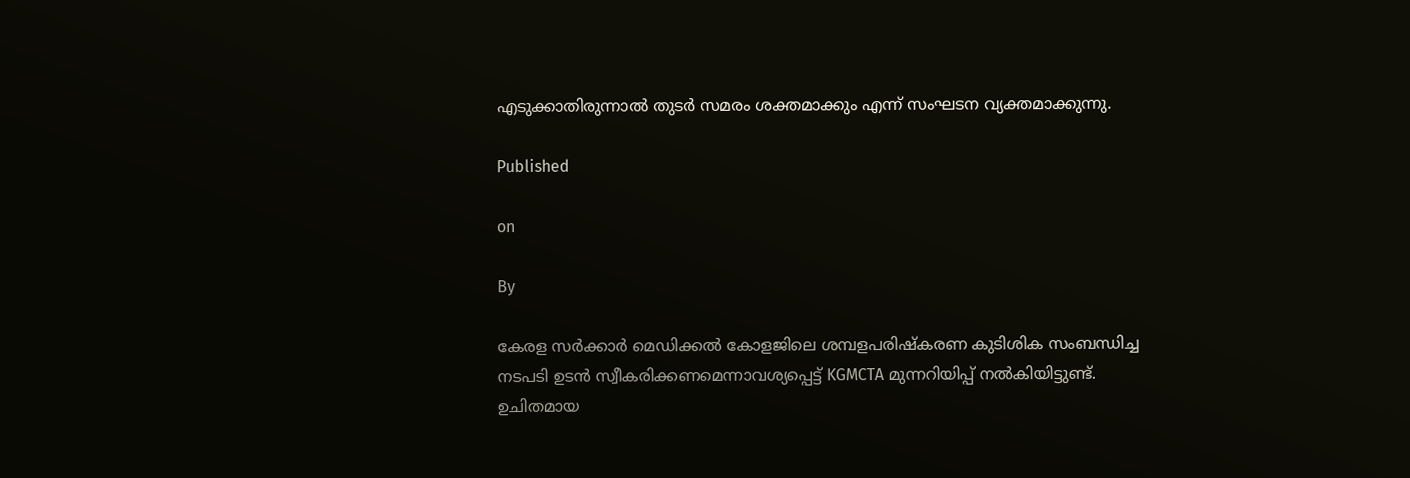എടുക്കാതിരുന്നാല്‍ തുടര്‍ സമരം ശക്തമാക്കും എന്ന് സംഘടന വ്യക്തമാക്കുന്നു.

Published

on

By

കേരള സര്‍ക്കാര്‍ മെഡിക്കല്‍ കോളജിലെ ശമ്പളപരിഷ്‌കരണ കുടിശിക സംബന്ധിച്ച നടപടി ഉടന്‍ സ്വീകരിക്കണമെന്നാവശ്യപ്പെട്ട് KGMCTA മുന്നറിയിപ്പ് നല്‍കിയിട്ടുണ്ട്. ഉചിതമായ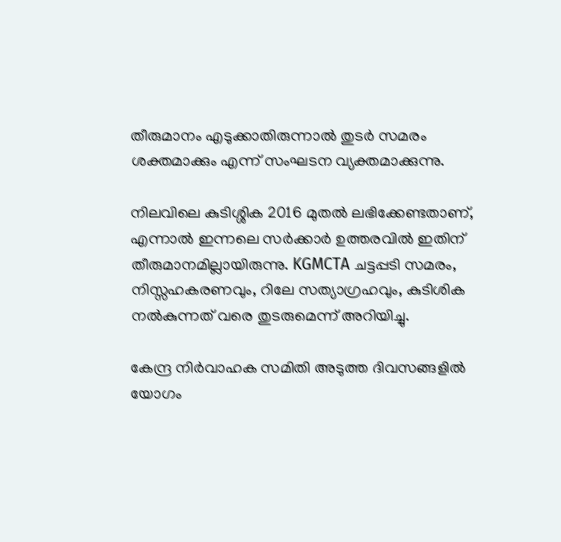തീരുമാനം എടുക്കാതിരുന്നാല്‍ തുടര്‍ സമരം ശക്തമാക്കും എന്ന് സംഘടന വ്യക്തമാക്കുന്നു.

നിലവിലെ കുടിശ്ശിക 2016 മുതല്‍ ലഭിക്കേണ്ടതാണ്, എന്നാല്‍ ഇന്നലെ സര്‍ക്കാര്‍ ഉത്തരവില്‍ ഇതിന് തീരുമാനമില്ലായിരുന്നു. KGMCTA ചട്ടപ്പടി സമരം, നിസ്സഹകരണവും, റിലേ സത്യാഗ്രഹവും, കുടിശിക നല്‍കുന്നത് വരെ തുടരുമെന്ന് അറിയിച്ചു.

കേന്ദ്ര നിര്‍വാഹക സമിതി അടുത്ത ദിവസങ്ങളില്‍ യോഗം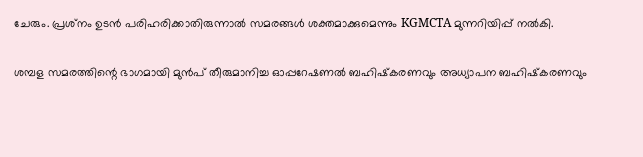ചേരും. പ്രശ്‌നം ഉടന്‍ പരിഹരിക്കാതിരുന്നാല്‍ സമരങ്ങള്‍ ശക്തമാക്കുമെന്നും KGMCTA മുന്നറിയിപ്പ് നല്‍കി.

ശമ്പള സമരത്തിന്റെ ഭാഗമായി മുന്‍പ് തീരുമാനിച്ച ഓപ്പറേഷണല്‍ ബഹിഷ്‌കരണവും അധ്യാപന ബഹിഷ്‌കരണവും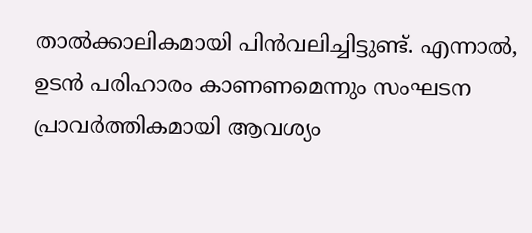താല്‍ക്കാലികമായി പിന്‍വലിച്ചിട്ടുണ്ട്. എന്നാല്‍, ഉടന്‍ പരിഹാരം കാണണമെന്നും സംഘടന പ്രാവര്‍ത്തികമായി ആവശ്യം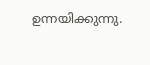ഉന്നയിക്കുന്നു.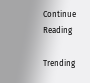Continue Reading

Trending